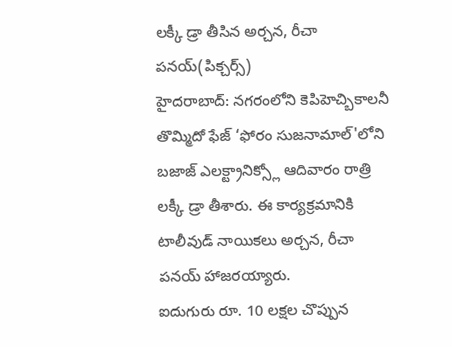లక్కీ డ్రా తీసిన అర్చన, రీచా పనయ్(పిక్చర్స్)
హైదరాబాద్: నగరంలోని కెపిహెచ్బికాలనీ తొమ్మిదో ఫేజ్ ‘ఫోరం సుజనామాల్'లోని బజాజ్ ఎలక్ట్రానిక్స్లో ఆదివారం రాత్రి లక్కీ డ్రా తీశారు. ఈ కార్యక్రమానికి టాలీవుడ్ నాయికలు అర్చన, రీచా పనయ్ హాజరయ్యారు.
ఐదుగురు రూ. 10 లక్షల చొప్పున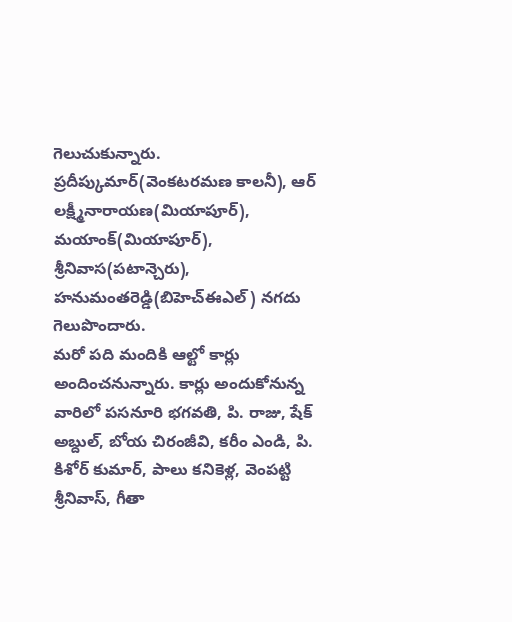గెలుచుకున్నారు. ప్రదీప్కుమార్(వెంకటరమణ కాలనీ), ఆర్ లక్ష్మీనారాయణ(మియాపూర్), మయాంక్(మియాపూర్), శ్రీనివాస(పటాన్చెరు), హనుమంతరెడ్డి(బిహెచ్ఈఎల్) నగదు గెలుపొందారు.
మరో పది మందికి ఆల్టో కార్లు అందించనున్నారు. కార్లు అందుకోనున్న వారిలో పసనూరి భగవతి, పి. రాజు, షేక్ అబ్దుల్, బోయ చిరంజీవి, కరీం ఎండి, పి. కిశోర్ కుమార్, పాలు కనికెళ్ల, వెంపట్టి శ్రీనివాస్, గీతా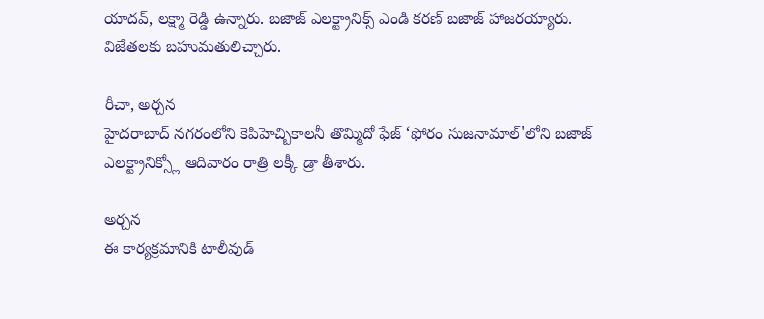యాదవ్, లక్ష్మా రెడ్డి ఉన్నారు. బజాజ్ ఎలక్ట్రానిక్స్ ఎండి కరణ్ బజాజ్ హాజరయ్యారు. విజేతలకు బహుమతులిచ్చారు.

రీచా, అర్చన
హైదరాబాద్ నగరంలోని కెపిహెచ్బికాలనీ తొమ్మిదో ఫేజ్ ‘ఫోరం సుజనామాల్'లోని బజాజ్ ఎలక్ట్రానిక్స్లో ఆదివారం రాత్రి లక్కీ డ్రా తీశారు.

అర్చన
ఈ కార్యక్రమానికి టాలీవుడ్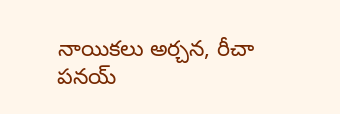నాయికలు అర్చన, రీచా పనయ్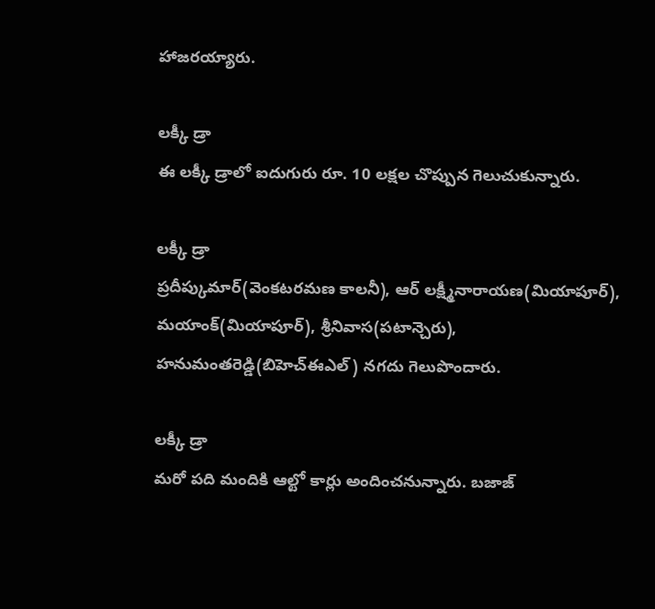హాజరయ్యారు.

లక్కీ డ్రా
ఈ లక్కీ డ్రాలో ఐదుగురు రూ. 10 లక్షల చొప్పున గెలుచుకున్నారు.

లక్కీ డ్రా
ప్రదీప్కుమార్(వెంకటరమణ కాలనీ), ఆర్ లక్ష్మీనారాయణ(మియాపూర్), మయాంక్(మియాపూర్), శ్రీనివాస(పటాన్చెరు), హనుమంతరెడ్డి(బిహెచ్ఈఎల్) నగదు గెలుపొందారు.

లక్కీ డ్రా
మరో పది మందికి ఆల్టో కార్లు అందించనున్నారు. బజాజ్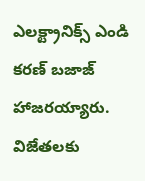ఎలక్ట్రానిక్స్ ఎండి కరణ్ బజాజ్ హాజరయ్యారు. విజేతలకు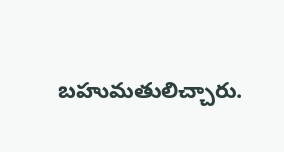బహుమతులిచ్చారు.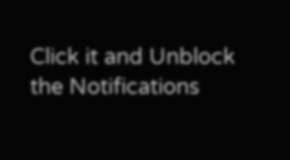Click it and Unblock the Notifications